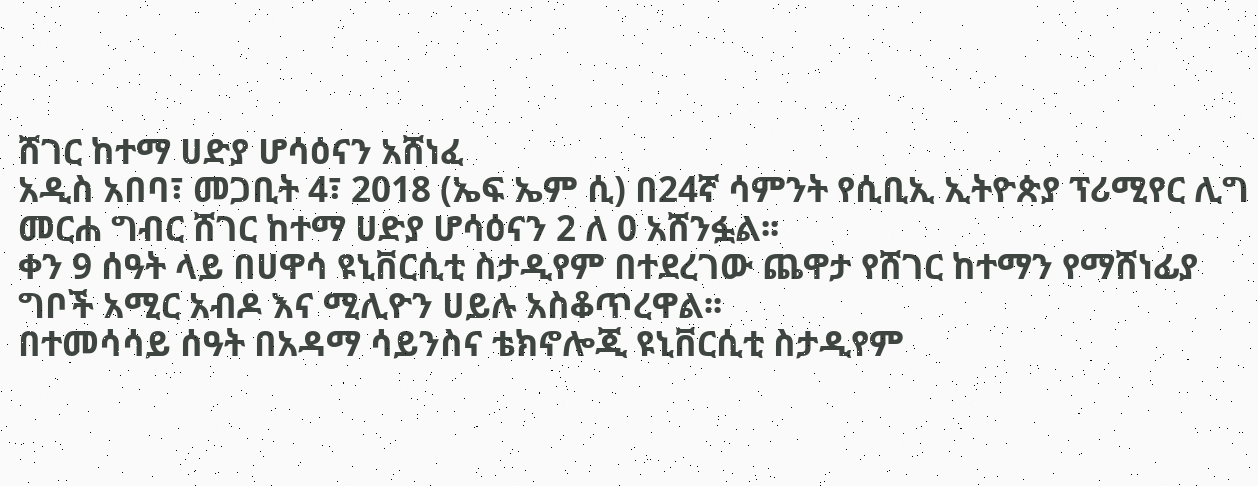ሸገር ከተማ ሀድያ ሆሳዕናን አሸነፈ
አዲስ አበባ፣ መጋቢት 4፣ 2018 (ኤፍ ኤም ሲ) በ24ኛ ሳምንት የሲቢኢ ኢትዮጵያ ፕሪሚየር ሊግ መርሐ ግብር ሸገር ከተማ ሀድያ ሆሳዕናን 2 ለ 0 አሸንፏል፡፡
ቀን 9 ሰዓት ላይ በሀዋሳ ዩኒቨርሲቲ ስታዲየም በተደረገው ጨዋታ የሸገር ከተማን የማሸነፊያ ግቦች አሚር አብዶ እና ሚሊዮን ሀይሉ አስቆጥረዋል፡፡
በተመሳሳይ ሰዓት በአዳማ ሳይንስና ቴክኖሎጂ ዩኒቨርሲቲ ስታዲየም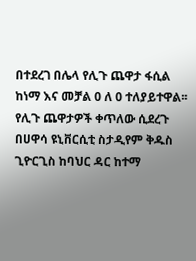በተደረገ በሌላ የሊጉ ጨዋታ ፋሲል ከነማ እና መቻል 0 ለ 0 ተለያይተዋል፡፡
የሊጉ ጨዋታዎች ቀጥለው ሲደረጉ በሀዋሳ ዩኒቨርሲቲ ስታዲየም ቅዱስ ጊዮርጊስ ከባህር ዳር ከተማ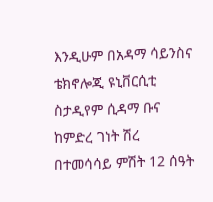እንዲሁም በአዳማ ሳይንስና ቴክኖሎጂ ዩኒቨርሲቲ ስታዲየም ሲዳማ ቡና ከምድረ ገነት ሽረ በተመሳሳይ ምሽት 12 ሰዓት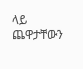ላይ ጨዋታቸውን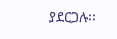ያደርጋሉ፡፡